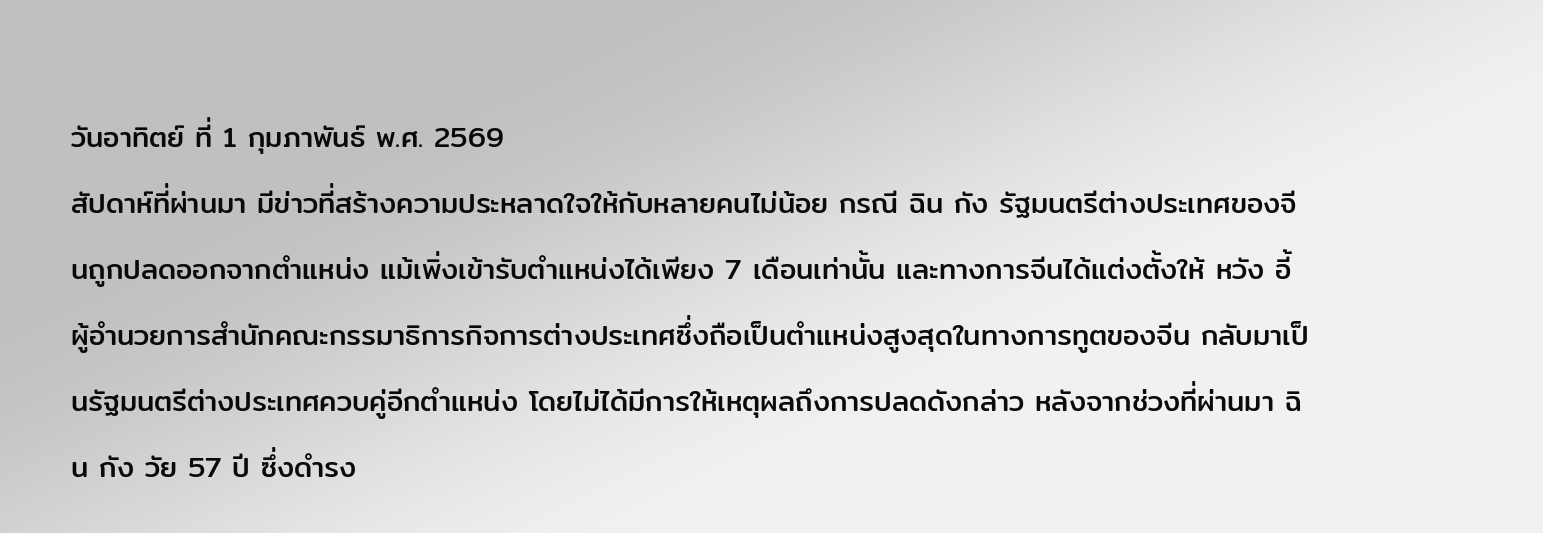วันอาทิตย์ ที่ 1 กุมภาพันธ์ พ.ศ. 2569
สัปดาห์ที่ผ่านมา มีข่าวที่สร้างความประหลาดใจให้กับหลายคนไม่น้อย กรณี ฉิน กัง รัฐมนตรีต่างประเทศของจีนถูกปลดออกจากตำแหน่ง แม้เพิ่งเข้ารับตำแหน่งได้เพียง 7 เดือนเท่านั้น และทางการจีนได้แต่งตั้งให้ หวัง อี้ ผู้อำนวยการสำนักคณะกรรมาธิการกิจการต่างประเทศซึ่งถือเป็นตำแหน่งสูงสุดในทางการทูตของจีน กลับมาเป็นรัฐมนตรีต่างประเทศควบคู่อีกตำแหน่ง โดยไม่ได้มีการให้เหตุผลถึงการปลดดังกล่าว หลังจากช่วงที่ผ่านมา ฉิน กัง วัย 57 ปี ซึ่งดำรง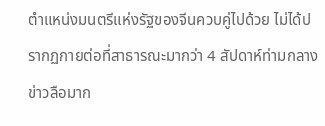ตำแหน่งมนตรีแห่งรัฐของจีนควบคู่ไปด้วย ไม่ได้ปรากฏกายต่อที่สาธารณะมากว่า 4 สัปดาห์ท่ามกลางข่าวลือมาก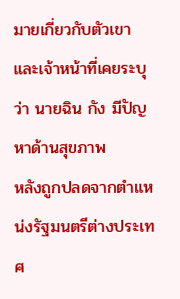มายเกี่ยวกับตัวเขา และเจ้าหน้าที่เคยระบุว่า นายฉิน กัง มีปัญหาด้านสุขภาพ
หลังถูกปลดจากตำแหน่งรัฐมนตรีต่างประเทศ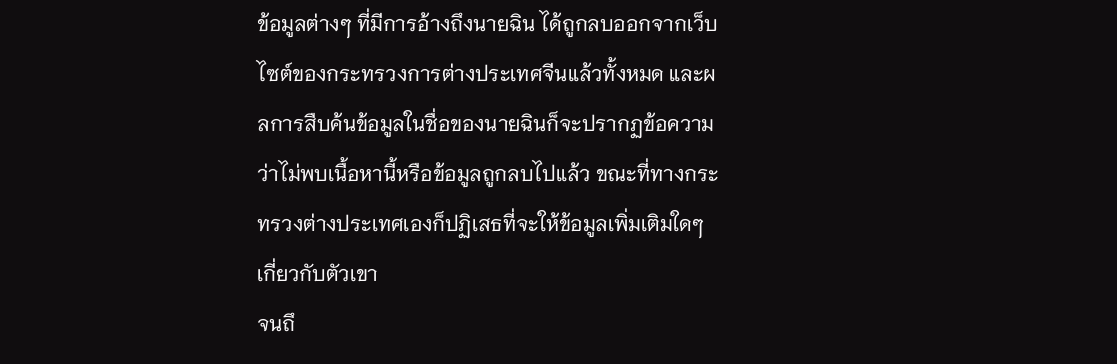ข้อมูลต่างๆ ที่มีการอ้างถึงนายฉิน ได้ถูกลบออกจากเว็บไซต์ของกระทรวงการต่างประเทศจีนแล้วทั้งหมด และผลการสืบค้นข้อมูลในชื่อของนายฉินก็จะปรากฏข้อความว่าไม่พบเนื้อหานี้หรือข้อมูลถูกลบไปแล้ว ขณะที่ทางกระทรวงต่างประเทศเองก็ปฏิเสธที่จะให้ข้อมูลเพิ่มเติมใดๆ เกี่ยวกับตัวเขา
จนถึ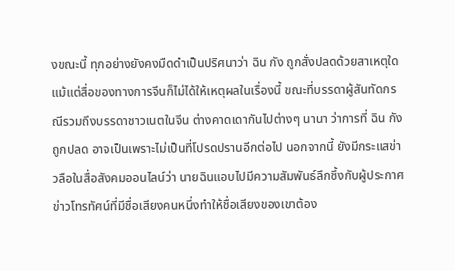งขณะนี้ ทุกอย่างยังคงมืดดำเป็นปริศนาว่า ฉิน กัง ถูกสั่งปลดด้วยสาเหตุใด แม้แต่สื่อของทางการจีนก็ไม่ได้ให้เหตุผลในเรื่องนี้ ขณะที่บรรดาผู้สันทัดกรณีรวมถึงบรรดาชาวเนตในจีน ต่างคาดเดากันไปต่างๆ นานา ว่าการที่ ฉิน กัง ถูกปลด อาจเป็นเพราะไม่เป็นที่โปรดปรานอีกต่อไป นอกจากนี้ ยังมีกระแสข่าวลือในสื่อสังคมออนไลน์ว่า นายฉินแอบไปมีความสัมพันธ์ลึกซึ้งกับผู้ประกาศข่าวโทรทัศน์ที่มีชื่อเสียงคนหนึ่งทำให้ชื่อเสียงของเขาต้อง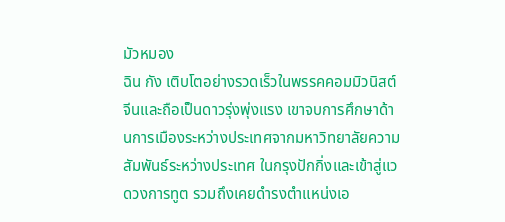มัวหมอง
ฉิน กัง เติบโตอย่างรวดเร็วในพรรคคอมมิวนิสต์จีนและถือเป็นดาวรุ่งพุ่งแรง เขาจบการศึกษาด้านการเมืองระหว่างประเทศจากมหาวิทยาลัยความสัมพันธ์ระหว่างประเทศ ในกรุงปักกิ่งและเข้าสู่แวดวงการทูต รวมถึงเคยดำรงตำแหน่งเอ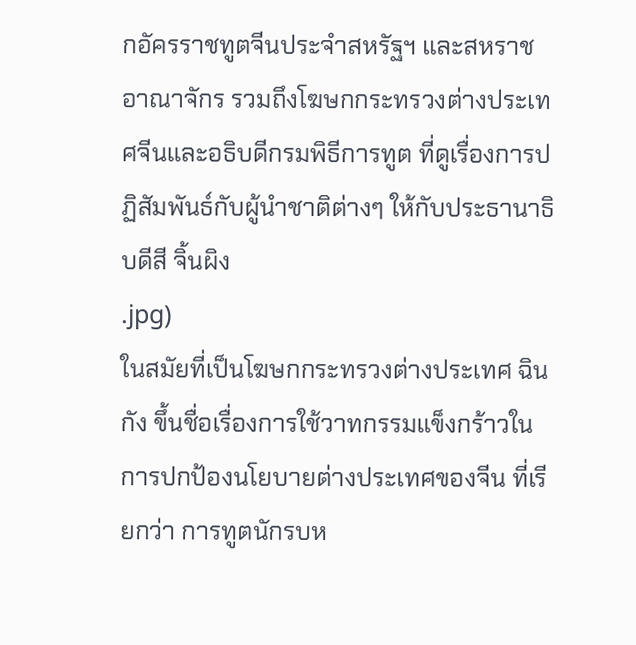กอัครราชทูตจีนประจำสหรัฐฯ และสหราชอาณาจักร รวมถึงโฆษกกระทรวงต่างประเทศจีนและอธิบดีกรมพิธีการทูต ที่ดูเรื่องการปฏิสัมพันธ์กับผู้นำชาติต่างๆ ให้กับประธานาธิบดีสี จิ้นผิง
.jpg)
ในสมัยที่เป็นโฆษกกระทรวงต่างประเทศ ฉิน กัง ขึ้นชื่อเรื่องการใช้วาทกรรมแข็งกร้าวในการปกป้องนโยบายต่างประเทศของจีน ที่เรียกว่า การทูตนักรบห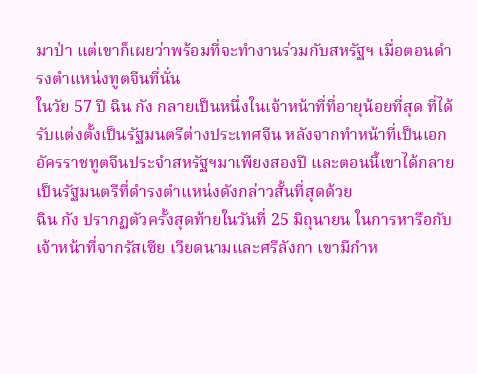มาป่า แต่เขาก็เผยว่าพร้อมที่จะทำงานร่วมกับสหรัฐฯ เมื่อตอนดำรงตำแหน่งทูตจีนที่นั่น
ในวัย 57 ปี ฉิน กัง กลายเป็นหนึ่งในเจ้าหน้าที่ที่อายุน้อยที่สุด ที่ได้รับแต่งตั้งเป็นรัฐมนตรีต่างประเทศจีน หลังจากทำหน้าที่เป็นเอกอัครราชทูตจีนประจำสหรัฐฯมาเพียงสองปี และตอนนี้เขาได้กลายเป็นรัฐมนตรีที่ดำรงตำแหน่งดังกล่าวสั้นที่สุดด้วย
ฉิน กัง ปรากฏตัวครั้งสุดท้ายในวันที่ 25 มิถุนายน ในการหารือกับเจ้าหน้าที่จากรัสเซีย เวียดนามและศรีลังกา เขามีกำห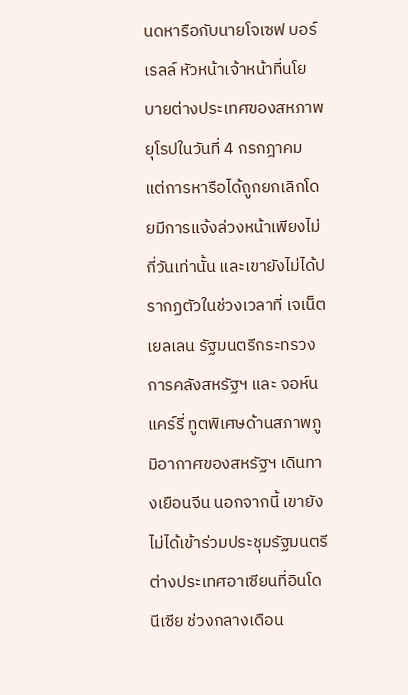นดหารือกับนายโจเซฟ บอร์เรลล์ หัวหน้าเจ้าหน้าที่นโยบายต่างประเทศของสหภาพยุโรปในวันที่ 4 กรกฎาคม แต่การหารือได้ถูกยกเลิกโดยมีการแจ้งล่วงหน้าเพียงไม่กี่วันเท่านั้น และเขายังไม่ได้ปรากฏตัวในช่วงเวลาที่ เจเน็ต เยลเลน รัฐมนตรีกระทรวงการคลังสหรัฐฯ และ จอห์น แคร์รี่ ทูตพิเศษด้านสภาพภูมิอากาศของสหรัฐฯ เดินทางเยือนจีน นอกจากนี้ เขายังไม่ได้เข้าร่วมประชุมรัฐมนตรีต่างประเทศอาเซียนที่อินโดนีเซีย ช่วงกลางเดือน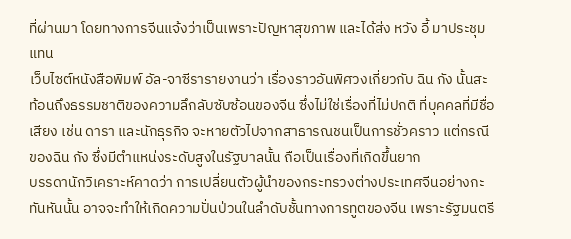ที่ผ่านมา โดยทางการจีนแจ้งว่าเป็นเพราะปัญหาสุขภาพ และได้ส่ง หวัง อี้ มาประชุมแทน
เว็บไซต์หนังสือพิมพ์ อัล-จาซีรารายงานว่า เรื่องราวอันพิศวงเกี่ยวกับ ฉิน กัง นั้นสะท้อนถึงธรรมชาติของความลึกลับซับซ้อนของจีน ซึ่งไม่ใช่เรื่องที่ไม่ปกติ ที่บุคคลที่มีชื่อเสียง เช่น ดารา และนักธุรกิจ จะหายตัวไปจากสาธารณชนเป็นการชั่วคราว แต่กรณีของฉิน กัง ซึ่งมีตำแหน่งระดับสูงในรัฐบาลนั้น ถือเป็นเรื่องที่เกิดขึ้นยาก
บรรดานักวิเคราะห์คาดว่า การเปลี่ยนตัวผู้นำของกระทรวงต่างประเทศจีนอย่างกะทันหันนั้น อาจจะทำให้เกิดความปั่นป่วนในลำดับชั้นทางการทูตของจีน เพราะรัฐมนตรี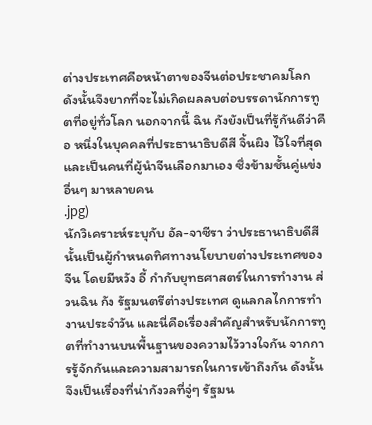ต่างประเทศคือหน้าตาของจีนต่อประชาคมโลก ดังนั้นจึงยากที่จะไม่เกิดผลลบต่อบรรดานักการทูตที่อยู่ทั่วโลก นอกจากนี้ ฉิน กังยังเป็นที่รู้กันดีว่าคือ หนึ่งในบุคคลที่ประธานาธิบดีสี จิ้นผิง ไว้ใจที่สุด และเป็นคนที่ผู้นำจีนเลือกมาเอง ซึ่งข้ามชั้นคู่แข่งอื่นๆ มาหลายคน
.jpg)
นักวิเคราะห์ระบุกับ อัล-จาซีรา ว่าประธานาธิบดีสีนั้นเป็นผู้กำหนดทิศทางนโยบายต่างประเทศของจีน โดยมีหวัง อี้ กำกับยุทธศาสตร์ในการทำงาน ส่วนฉิน กัง รัฐมนตรีต่างประเทศ ดูแลกลไกการทำงานประจำวัน และนี่คือเรื่องสำคัญสำหรับนักการทูตที่ทำงานบนพื้นฐานของความไว้วางใจกัน จากการรู้จักกันและความสามารถในการเข้าถึงกัน ดังนั้น จึงเป็นเรื่องที่น่ากังวลที่จู่ๆ รัฐมน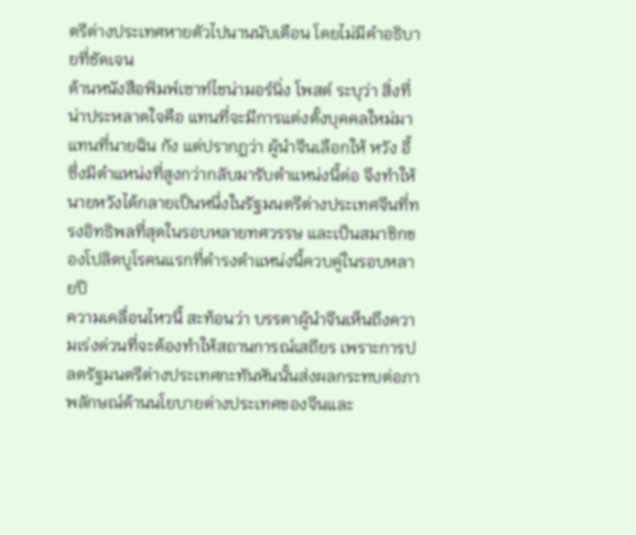ตรีต่างประเทศหายตัวไปนานนับเดือน โดยไม่มีคำอธิบายที่ชัดเจน
ด้านหนังสือพิมพ์เซาท์ไชน่ามอร์นิ่ง โพสต์ ระบุว่า สิ่งที่น่าประหลาดใจคือ แทนที่จะมีการแต่งตั้งบุคคลใหม่มาแทนที่นายฉิน กัง แต่ปรากฏว่า ผู้นำจีนเลือกให้ หวัง อี้ ซึ่งมีตำแหน่งที่สูงกว่ากลับมารับตำแหน่งนี้ต่อ จึงทำให้นายหวังได้กลายเป็นหนึ่งในรัฐมนตรีต่างประเทศจีนที่ทรงอิทธิพลที่สุดในรอบหลายทศวรรษ และเป็นสมาชิกของโปลิตบูโรคนแรกที่ดำรงตำแหน่งนี้ควบคู่ในรอบหลายปี
ความเคลื่อนไหวนี้ สะท้อนว่า บรรดาผู้นำจีนเห็นถึงความเร่งด่วนที่จะต้องทำให้สถานการณ์เสถียร เพราะการปลดรัฐมนตรีต่างประเทศกะทันหันนั้นส่งผลกระทบต่อภาพลักษณ์ด้านนโยบายต่างประเทศของจีนและ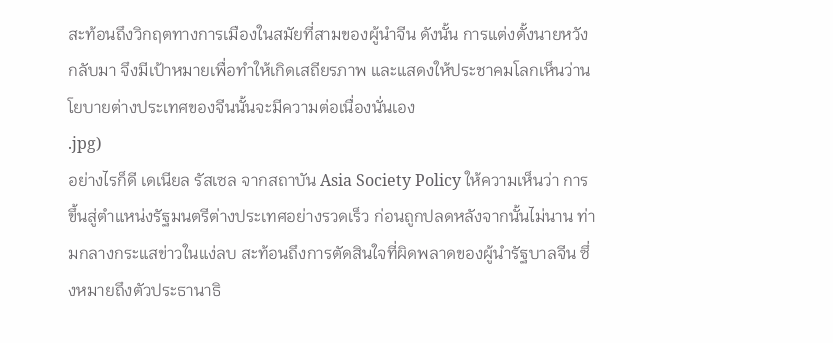สะท้อนถึงวิกฤตทางการเมืองในสมัยที่สามของผู้นำจีน ดังนั้น การแต่งตั้งนายหวังกลับมา จึงมีเป้าหมายเพื่อทำให้เกิดเสถียรภาพ และแสดงให้ประชาคมโลกเห็นว่านโยบายต่างประเทศของจีนนั้นจะมีความต่อเนื่องนั่นเอง
.jpg)
อย่างไรก็ดี เดเนียล รัสเซล จากสถาบัน Asia Society Policy ให้ความเห็นว่า การขึ้นสู่ตำแหน่งรัฐมนตรีต่างประเทศอย่างรวดเร็ว ก่อนถูกปลดหลังจากนั้นไม่นาน ท่ามกลางกระแสข่าวในแง่ลบ สะท้อนถึงการตัดสินใจที่ผิดพลาดของผู้นำรัฐบาลจีน ซึ่งหมายถึงตัวประธานาธิ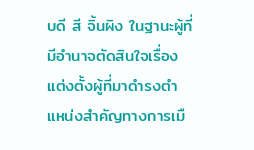บดี สี จิ้นผิง ในฐานะผู้ที่มีอำนาจตัดสินใจเรื่องแต่งตั้งผู้ที่มาดำรงตำแหน่งสำคัญทางการเมื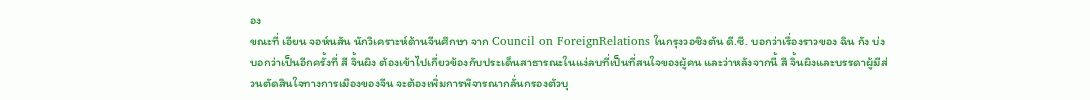อง
ขณะที่ เอียน จอห์นสัน นักวิเคราะห์ด้านจีนศึกษา จาก Council on ForeignRelations ในกรุงวอชิงตัน ดี.ซี. บอกว่าเรื่องราวของ ฉิน กัง บ่งบอกว่าเป็นอีกครั้งที่ สี จิ้นผิง ต้องเข้าไปเกี่ยวข้องกับประเด็นสาธารณะในแง่ลบที่เป็นที่สนใจของผู้คน และว่าหลังจากนี้ สี จิ้นผิงและบรรดาผู้มีส่วนตัดสินใจทางการเมืองของจีน จะต้องเพิ่มการพิจารณากลั่นกรองตัวบุ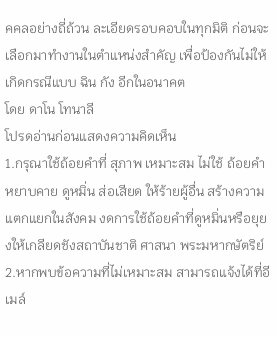คคลอย่างถี่ถ้วน ละเอียดรอบคอบในทุกมิติ ก่อนจะเลือกมาทำงานในตำแหน่งสำคัญ เพื่อป้องกันไม่ให้เกิดกรณีแบบ ฉิน กัง อีกในอนาคต
โดย ดาโน โทนาลี
โปรดอ่านก่อนแสดงความคิดเห็น
1.กรุณาใช้ถ้อยคำที่ สุภาพ เหมาะสม ไม่ใช้ ถ้อยคำหยาบคาย ดูหมิ่น ส่อเสียด ให้ร้ายผู้อื่น สร้างความแตกแยกในสังคม งดการใช้ถ้อยคำที่ดูหมิ่นหรือยุยงให้เกลียดชังสถาบันชาติ ศาสนา พระมหากษัตริย์
2.หากพบข้อความที่ไม่เหมาะสม สามารถแจ้งได้ที่อีเมล์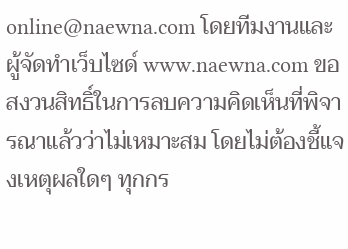online@naewna.com โดยทีมงานและผู้จัดทำเว็บไซด์ www.naewna.com ขอสงวนสิทธิ์ในการลบความคิดเห็นที่พิจารณาแล้วว่าไม่เหมาะสม โดยไม่ต้องชี้แจงเหตุผลใดๆ ทุกกร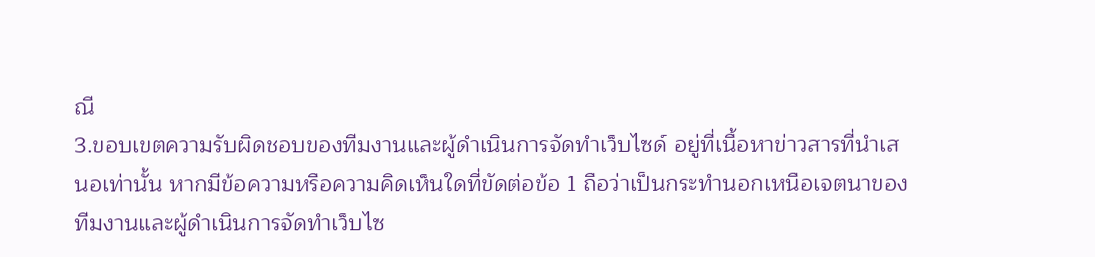ณี
3.ขอบเขตความรับผิดชอบของทีมงานและผู้ดำเนินการจัดทำเว็บไซด์ อยู่ที่เนื้อหาข่าวสารที่นำเสนอเท่านั้น หากมีข้อความหรือความคิดเห็นใดที่ขัดต่อข้อ 1 ถือว่าเป็นกระทำนอกเหนือเจตนาของทีมงานและผู้ดำเนินการจัดทำเว็บไซ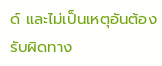ด์ และไม่เป็นเหตุอันต้องรับผิดทาง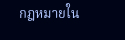กฎหมายใน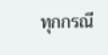ทุกกรณี